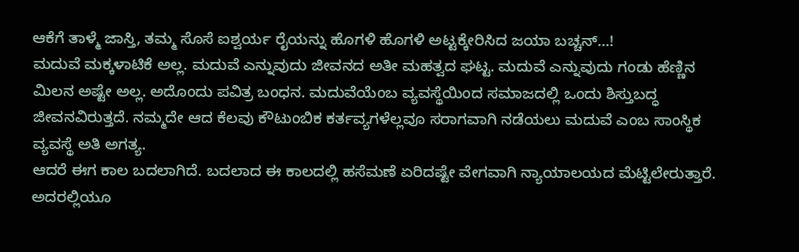ಆಕೆಗೆ ತಾಳ್ಮೆ ಜಾಸ್ತಿ, ತಮ್ಮ ಸೊಸೆ ಐಶ್ವರ್ಯ ರೈಯನ್ನು ಹೊಗಳಿ ಹೊಗಳಿ ಅಟ್ಟಕ್ಕೇರಿಸಿದ ಜಯಾ ಬಚ್ಚನ್...!
ಮದುವೆ ಮಕ್ಕಳಾಟಿಕೆ ಅಲ್ಲ. ಮದುವೆ ಎನ್ನುವುದು ಜೀವನದ ಅತೀ ಮಹತ್ವದ ಘಟ್ಟ. ಮದುವೆ ಎನ್ನುವುದು ಗಂಡು ಹೆಣ್ಣಿನ ಮಿಲನ ಅಷ್ಟೇ ಅಲ್ಲ. ಅದೊಂದು ಪವಿತ್ರ ಬಂಧನ. ಮದುವೆಯೆಂಬ ವ್ಯವಸ್ಥೆಯಿಂದ ಸಮಾಜದಲ್ಲಿ ಒಂದು ಶಿಸ್ತುಬದ್ಧ ಜೀವನವಿರುತ್ತದೆ. ನಮ್ಮದೇ ಆದ ಕೆಲವು ಕೌಟುಂಬಿಕ ಕರ್ತವ್ಯಗಳೆಲ್ಲವೂ ಸರಾಗವಾಗಿ ನಡೆಯಲು ಮದುವೆ ಎಂಬ ಸಾಂಸ್ಥಿಕ ವ್ಯವಸ್ಥೆ ಅತಿ ಅಗತ್ಯ.
ಆದರೆ ಈಗ ಕಾಲ ಬದಲಾಗಿದೆ. ಬದಲಾದ ಈ ಕಾಲದಲ್ಲಿ ಹಸೆಮಣೆ ಏರಿದಷ್ಟೇ ವೇಗವಾಗಿ ನ್ಯಾಯಾಲಯದ ಮೆಟ್ಟಿಲೇರುತ್ತಾರೆ. ಅದರಲ್ಲಿಯೂ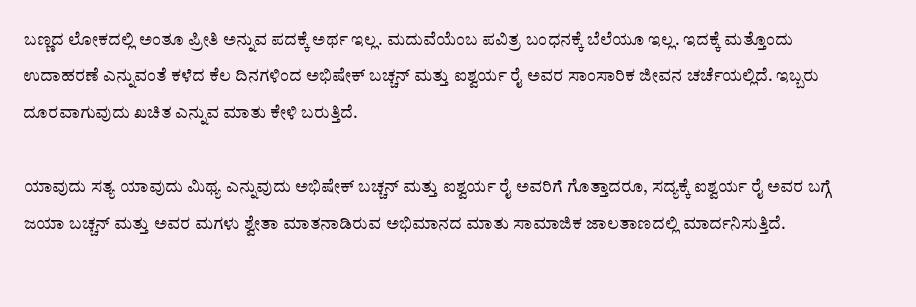ಬಣ್ಣದ ಲೋಕದಲ್ಲಿ ಅಂತೂ ಪ್ರೀತಿ ಅನ್ನುವ ಪದಕ್ಕೆ ಅರ್ಥ ಇಲ್ಲ. ಮದುವೆಯೆಂಬ ಪವಿತ್ರ ಬಂಧನಕ್ಕೆ ಬೆಲೆಯೂ ಇಲ್ಲ. ಇದಕ್ಕೆ ಮತ್ತೊಂದು ಉದಾಹರಣೆ ಎನ್ನುವಂತೆ ಕಳೆದ ಕೆಲ ದಿನಗಳಿಂದ ಅಭಿಷೇಕ್ ಬಚ್ಚನ್ ಮತ್ತು ಐಶ್ವರ್ಯ ರೈ ಅವರ ಸಾಂಸಾರಿಕ ಜೀವನ ಚರ್ಚೆಯಲ್ಲಿದೆ. ಇಬ್ಬರು ದೂರವಾಗುವುದು ಖಚಿತ ಎನ್ನುವ ಮಾತು ಕೇಳಿ ಬರುತ್ತಿದೆ.

ಯಾವುದು ಸತ್ಯ ಯಾವುದು ಮಿಥ್ಯ ಎನ್ನುವುದು ಅಭಿಷೇಕ್ ಬಚ್ಚನ್ ಮತ್ತು ಐಶ್ವರ್ಯ ರೈ ಅವರಿಗೆ ಗೊತ್ತಾದರೂ, ಸದ್ಯಕ್ಕೆ ಐಶ್ವರ್ಯ ರೈ ಅವರ ಬಗ್ಗೆ ಜಯಾ ಬಚ್ಚನ್ ಮತ್ತು ಅವರ ಮಗಳು ಶ್ವೇತಾ ಮಾತನಾಡಿರುವ ಅಭಿಮಾನದ ಮಾತು ಸಾಮಾಜಿಕ ಜಾಲತಾಣದಲ್ಲಿ ಮಾರ್ದನಿಸುತ್ತಿದೆ.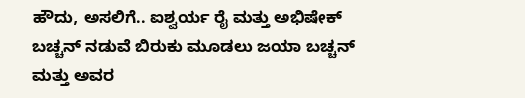ಹೌದು, ಅಸಲಿಗೆ.. ಐಶ್ವರ್ಯ ರೈ ಮತ್ತು ಅಭಿಷೇಕ್ ಬಚ್ಚನ್ ನಡುವೆ ಬಿರುಕು ಮೂಡಲು ಜಯಾ ಬಚ್ಚನ್ ಮತ್ತು ಅವರ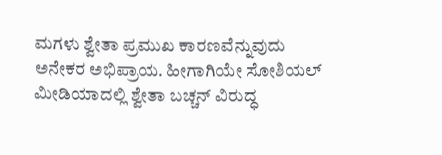ಮಗಳು ಶ್ವೇತಾ ಪ್ರಮುಖ ಕಾರಣವೆನ್ನುವುದು ಅನೇಕರ ಅಭಿಪ್ರಾಯ. ಹೀಗಾಗಿಯೇ ಸೋಶಿಯಲ್ ಮೀಡಿಯಾದಲ್ಲಿ ಶ್ವೇತಾ ಬಚ್ಚನ್ ವಿರುದ್ಧ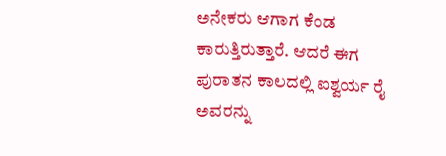ಅನೇಕರು ಆಗಾಗ ಕೆಂಡ ಕಾರುತ್ತಿರುತ್ತಾರೆ. ಆದರೆ ಈಗ ಪುರಾತನ ಕಾಲದಲ್ಲಿ ಐಶ್ವರ್ಯ ರೈ ಅವರನ್ನು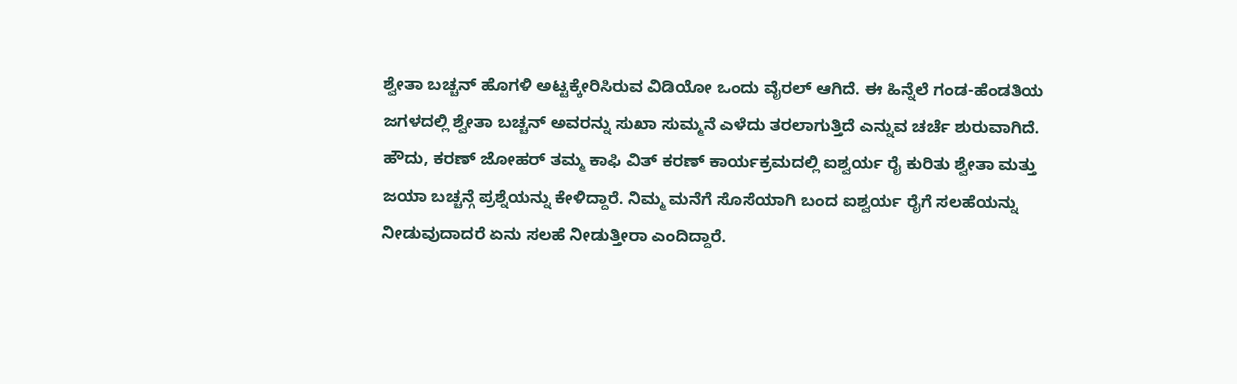ಶ್ವೇತಾ ಬಚ್ಚನ್ ಹೊಗಳಿ ಅಟ್ಟಕ್ಕೇರಿಸಿರುವ ವಿಡಿಯೋ ಒಂದು ವೈರಲ್ ಆಗಿದೆ. ಈ ಹಿನ್ನೆಲೆ ಗಂಡ-ಹೆಂಡತಿಯ ಜಗಳದಲ್ಲಿ ಶ್ವೇತಾ ಬಚ್ಚನ್ ಅವರನ್ನು ಸುಖಾ ಸುಮ್ಮನೆ ಎಳೆದು ತರಲಾಗುತ್ತಿದೆ ಎನ್ನುವ ಚರ್ಚೆ ಶುರುವಾಗಿದೆ.
ಹೌದು, ಕರಣ್ ಜೋಹರ್ ತಮ್ಮ ಕಾಫಿ ವಿತ್ ಕರಣ್ ಕಾರ್ಯಕ್ರಮದಲ್ಲಿ ಐಶ್ವರ್ಯ ರೈ ಕುರಿತು ಶ್ವೇತಾ ಮತ್ತು ಜಯಾ ಬಚ್ಚನ್ಗೆ ಪ್ರಶ್ನೆಯನ್ನು ಕೇಳಿದ್ದಾರೆ. ನಿಮ್ಮ ಮನೆಗೆ ಸೊಸೆಯಾಗಿ ಬಂದ ಐಶ್ವರ್ಯ ರೈಗೆ ಸಲಹೆಯನ್ನು ನೀಡುವುದಾದರೆ ಏನು ಸಲಹೆ ನೀಡುತ್ತೀರಾ ಎಂದಿದ್ದಾರೆ.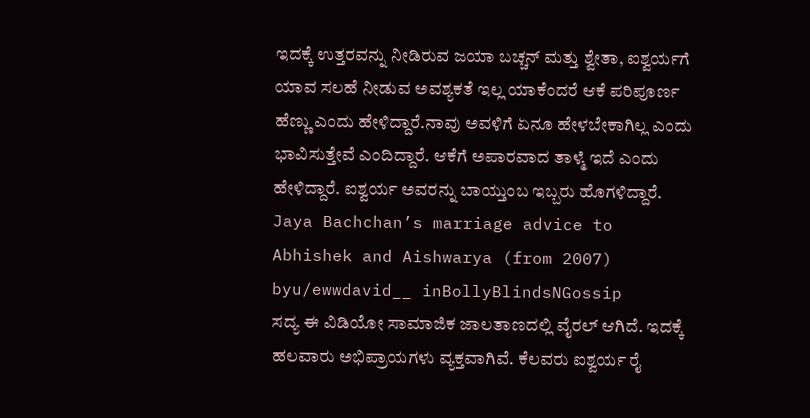ಇದಕ್ಕೆ ಉತ್ತರವನ್ನು ನೀಡಿರುವ ಜಯಾ ಬಚ್ಚನ್ ಮತ್ತು ಶ್ವೇತಾ, ಐಶ್ವರ್ಯಗೆ ಯಾವ ಸಲಹೆ ನೀಡುವ ಅವಶ್ಯಕತೆ ಇಲ್ಲ ಯಾಕೆಂದರೆ ಆಕೆ ಪರಿಪೂರ್ಣ ಹೆಣ್ಣು ಎಂದು ಹೇಳಿದ್ದಾರೆ.ನಾವು ಅವಳಿಗೆ ಏನೂ ಹೇಳಬೇಕಾಗಿಲ್ಲ ಎಂದು ಭಾವಿಸುತ್ತೇವೆ ಎಂದಿದ್ದಾರೆ. ಆಕೆಗೆ ಅಪಾರವಾದ ತಾಳ್ಮೆ ಇದೆ ಎಂದು ಹೇಳಿದ್ದಾರೆ. ಐಶ್ವರ್ಯ ಅವರನ್ನು ಬಾಯ್ತುಂಬ ಇಬ್ಬರು ಹೊಗಳಿದ್ದಾರೆ.
Jaya Bachchan’s marriage advice to Abhishek and Aishwarya (from 2007)
byu/ewwdavid__ inBollyBlindsNGossip
ಸದ್ಯ ಈ ವಿಡಿಯೋ ಸಾಮಾಜಿಕ ಜಾಲತಾಣದಲ್ಲಿ ವೈರಲ್ ಆಗಿದೆ. ಇದಕ್ಕೆ ಹಲವಾರು ಅಭಿಪ್ರಾಯಗಳು ವ್ಯಕ್ತವಾಗಿವೆ. ಕೆಲವರು ಐಶ್ವರ್ಯ ರೈ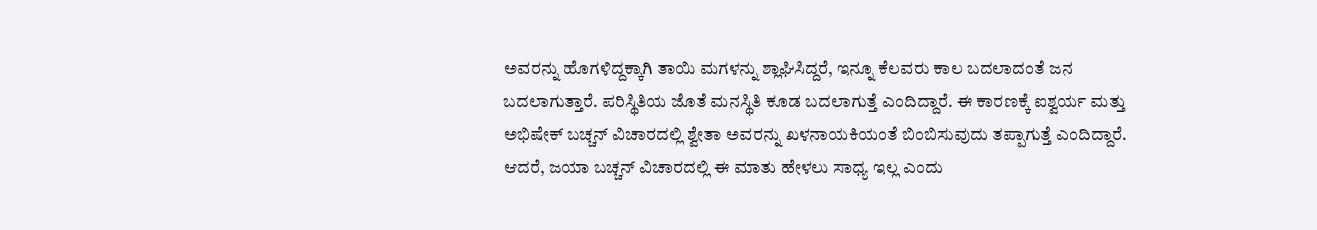ಅವರನ್ನು ಹೊಗಳಿದ್ದಕ್ಕಾಗಿ ತಾಯಿ ಮಗಳನ್ನು ಶ್ಲಾಘಿಸಿದ್ದರೆ, ಇನ್ನೂ ಕೆಲವರು ಕಾಲ ಬದಲಾದಂತೆ ಜನ ಬದಲಾಗುತ್ತಾರೆ. ಪರಿಸ್ಥಿತಿಯ ಜೊತೆ ಮನಸ್ಥಿತಿ ಕೂಡ ಬದಲಾಗುತ್ತೆ ಎಂದಿದ್ದಾರೆ. ಈ ಕಾರಣಕ್ಕೆ ಐಶ್ವರ್ಯ ಮತ್ತು ಅಭಿಷೇಕ್ ಬಚ್ಚನ್ ವಿಚಾರದಲ್ಲಿ ಶ್ವೇತಾ ಅವರನ್ನು ಖಳನಾಯಕಿಯಂತೆ ಬಿಂಬಿಸುವುದು ತಪ್ಪಾಗುತ್ತೆ ಎಂದಿದ್ದಾರೆ. ಆದರೆ, ಜಯಾ ಬಚ್ಚನ್ ವಿಚಾರದಲ್ಲಿ ಈ ಮಾತು ಹೇಳಲು ಸಾಧ್ಯ ಇಲ್ಲ ಎಂದು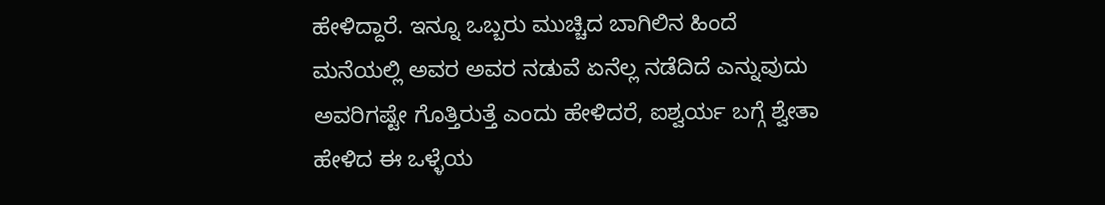ಹೇಳಿದ್ದಾರೆ. ಇನ್ನೂ ಒಬ್ಬರು ಮುಚ್ಚಿದ ಬಾಗಿಲಿನ ಹಿಂದೆ ಮನೆಯಲ್ಲಿ ಅವರ ಅವರ ನಡುವೆ ಏನೆಲ್ಲ ನಡೆದಿದೆ ಎನ್ನುವುದು ಅವರಿಗಷ್ಟೇ ಗೊತ್ತಿರುತ್ತೆ ಎಂದು ಹೇಳಿದರೆ, ಐಶ್ವರ್ಯ ಬಗ್ಗೆ ಶ್ವೇತಾ ಹೇಳಿದ ಈ ಒಳ್ಳೆಯ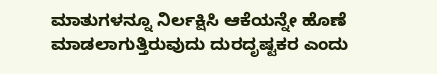ಮಾತುಗಳನ್ನೂ ನಿರ್ಲಕ್ಷಿಸಿ ಆಕೆಯನ್ನೇ ಹೊಣೆ ಮಾಡಲಾಗುತ್ತಿರುವುದು ದುರದೃಷ್ಟಕರ ಎಂದು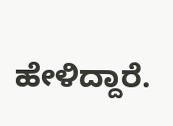ಹೇಳಿದ್ದಾರೆ.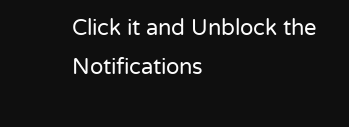Click it and Unblock the Notifications